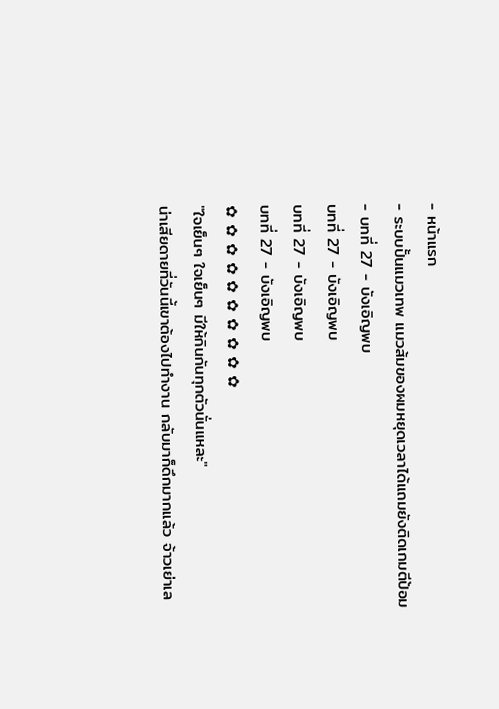- หน้าแรก
- ระบบปั้นแมวเทพ แมวส้มของผมหยุดเวลาได้แถมยังติดเกมตีป้อม
- บทที่ 27 - บังเอิญพบ
บทที่ 27 - บังเอิญพบ
บทที่ 27 - บังเอิญพบ
บทที่ 27 - บังเอิญพบ
✿ ✿ ✿ ✿ ✿ ✿ ✿ ✿ ✿ ✿
"ใจเย็นๆ ใจเย็นๆ มีให้กินกันทุกตัวนั่นแหละ"
น่าเสียดายที่วันนี้เขาต้องไปทำงาน กลับมาก็ดึกมากแล้ว จ้าวเย่าเล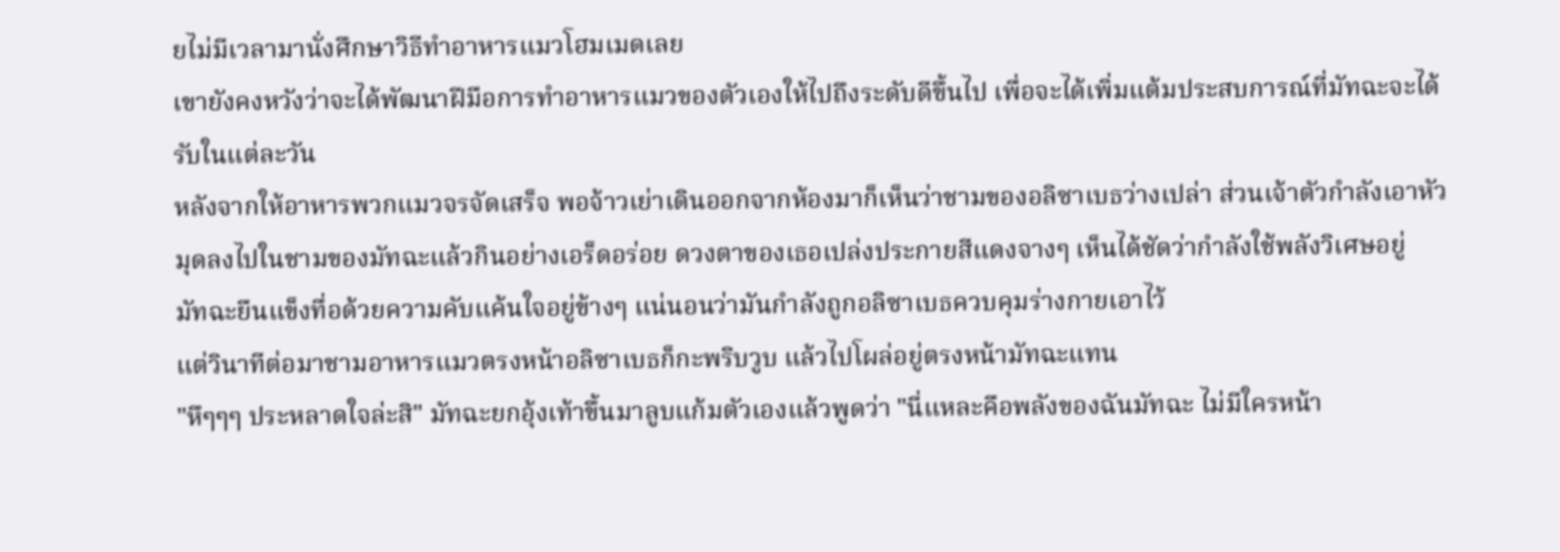ยไม่มีเวลามานั่งศึกษาวิธีทำอาหารแมวโฮมเมดเลย
เขายังคงหวังว่าจะได้พัฒนาฝีมือการทำอาหารแมวของตัวเองให้ไปถึงระดับดีขึ้นไป เพื่อจะได้เพิ่มแต้มประสบการณ์ที่มัทฉะจะได้รับในแต่ละวัน
หลังจากให้อาหารพวกแมวจรจัดเสร็จ พอจ้าวเย่าเดินออกจากห้องมาก็เห็นว่าชามของอลิซาเบธว่างเปล่า ส่วนเจ้าตัวกำลังเอาหัวมุดลงไปในชามของมัทฉะแล้วกินอย่างเอร็ดอร่อย ดวงตาของเธอเปล่งประกายสีแดงจางๆ เห็นได้ชัดว่ากำลังใช้พลังวิเศษอยู่
มัทฉะยืนแข็งทื่อด้วยความคับแค้นใจอยู่ข้างๆ แน่นอนว่ามันกำลังถูกอลิซาเบธควบคุมร่างกายเอาไว้
แต่วินาทีต่อมาชามอาหารแมวตรงหน้าอลิซาเบธก็กะพริบวูบ แล้วไปโผล่อยู่ตรงหน้ามัทฉะแทน
"หึๆๆๆ ประหลาดใจล่ะสิ" มัทฉะยกอุ้งเท้าขึ้นมาลูบแก้มตัวเองแล้วพูดว่า "นี่แหละคือพลังของฉันมัทฉะ ไม่มีใครหน้า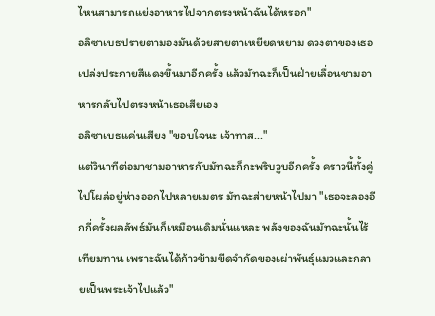ไหนสามารถแย่งอาหารไปจากตรงหน้าฉันได้หรอก"
อลิซาเบธปรายตามองมันด้วยสายตาเหยียดหยาม ดวงตาของเธอเปล่งประกายสีแดงขึ้นมาอีกครั้ง แล้วมัทฉะก็เป็นฝ่ายเลื่อนชามอาหารกลับไปตรงหน้าเธอเสียเอง
อลิซาเบธแค่นเสียง "ขอบใจนะ เจ้าทาส..."
แต่วินาทีต่อมาชามอาหารกับมัทฉะก็กะพริบวูบอีกครั้ง คราวนี้ทั้งคู่ไปโผล่อยู่ห่างออกไปหลายเมตร มัทฉะส่ายหน้าไปมา "เธอจะลองอีกกี่ครั้งผลลัพธ์มันก็เหมือนเดิมนั่นแหละ พลังของฉันมัทฉะนั้นไร้เทียมทาน เพราะฉันได้ก้าวข้ามขีดจำกัดของเผ่าพันธุ์แมวและกลายเป็นพระเจ้าไปแล้ว"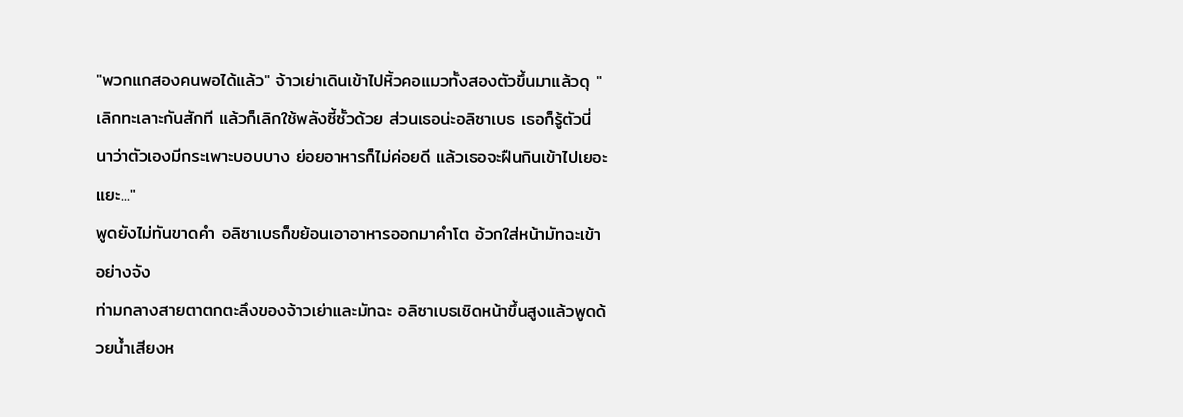"พวกแกสองคนพอได้แล้ว" จ้าวเย่าเดินเข้าไปหิ้วคอแมวทั้งสองตัวขึ้นมาแล้วดุ "เลิกทะเลาะกันสักที แล้วก็เลิกใช้พลังซี้ซั้วด้วย ส่วนเธอน่ะอลิซาเบธ เธอก็รู้ตัวนี่นาว่าตัวเองมีกระเพาะบอบบาง ย่อยอาหารก็ไม่ค่อยดี แล้วเธอจะฝืนกินเข้าไปเยอะแยะ..."
พูดยังไม่ทันขาดคำ อลิซาเบธก็ขย้อนเอาอาหารออกมาคำโต อ้วกใส่หน้ามัทฉะเข้าอย่างจัง
ท่ามกลางสายตาตกตะลึงของจ้าวเย่าและมัทฉะ อลิซาเบธเชิดหน้าขึ้นสูงแล้วพูดด้วยน้ำเสียงห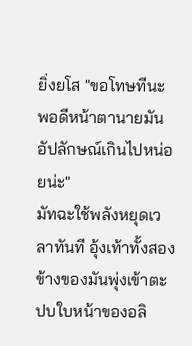ยิ่งยโส "ขอโทษทีนะ พอดีหน้าตานายมันอัปลักษณ์เกินไปหน่อยน่ะ"
มัทฉะใช้พลังหยุดเวลาทันที อุ้งเท้าทั้งสองข้างของมันพุ่งเข้าตะปบใบหน้าของอลิ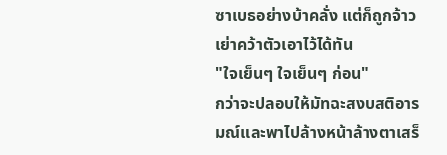ซาเบธอย่างบ้าคลั่ง แต่ก็ถูกจ้าวเย่าคว้าตัวเอาไว้ได้ทัน
"ใจเย็นๆ ใจเย็นๆ ก่อน"
กว่าจะปลอบให้มัทฉะสงบสติอารมณ์และพาไปล้างหน้าล้างตาเสร็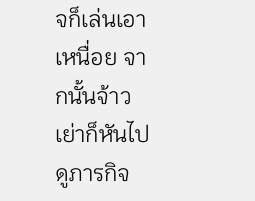จก็เล่นเอาเหนื่อย จากนั้นจ้าวเย่าก็หันไปดูภารกิจ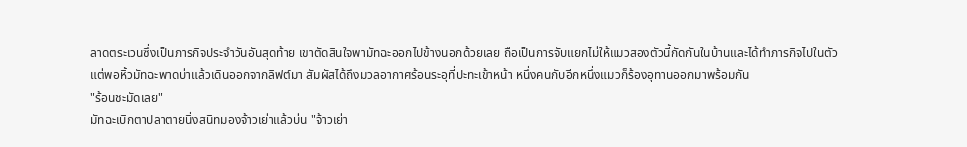ลาดตระเวนซึ่งเป็นภารกิจประจำวันอันสุดท้าย เขาตัดสินใจพามัทฉะออกไปข้างนอกด้วยเลย ถือเป็นการจับแยกไม่ให้แมวสองตัวนี้กัดกันในบ้านและได้ทำภารกิจไปในตัว
แต่พอหิ้วมัทฉะพาดบ่าแล้วเดินออกจากลิฟต์มา สัมผัสได้ถึงมวลอากาศร้อนระอุที่ปะทะเข้าหน้า หนึ่งคนกับอีกหนึ่งแมวก็ร้องอุทานออกมาพร้อมกัน
"ร้อนชะมัดเลย"
มัทฉะเบิกตาปลาตายนิ่งสนิทมองจ้าวเย่าแล้วบ่น "จ้าวเย่า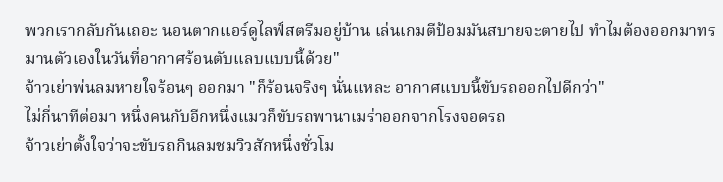พวกเรากลับกันเถอะ นอนตากแอร์ดูไลฟ์สตรีมอยู่บ้าน เล่นเกมตีป้อมมันสบายจะตายไป ทำไมต้องออกมาทรมานตัวเองในวันที่อากาศร้อนตับแลบแบบนี้ด้วย"
จ้าวเย่าพ่นลมหายใจร้อนๆ ออกมา "ก็ร้อนจริงๆ นั่นแหละ อากาศแบบนี้ขับรถออกไปดีกว่า"
ไม่กี่นาทีต่อมา หนึ่งคนกับอีกหนึ่งแมวก็ขับรถพานาเมร่าออกจากโรงจอดรถ
จ้าวเย่าตั้งใจว่าจะขับรถกินลมชมวิวสักหนึ่งชั่วโม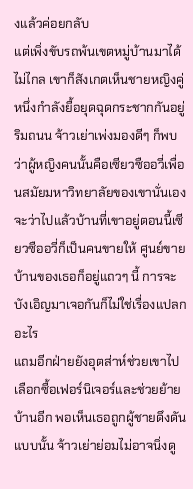งแล้วค่อยกลับ
แต่เพิ่งขับรถพ้นเขตหมู่บ้านมาได้ไม่ไกล เขาก็สังเกตเห็นชายหญิงคู่หนึ่งกำลังยื้อยุดฉุดกระชากกันอยู่ริมถนน จ้าวเย่าเพ่งมองดีๆ ก็พบว่าผู้หญิงคนนั้นคือเซียวซืออวี่เพื่อนสมัยมหาวิทยาลัยของเขานั่นเอง
จะว่าไปแล้วบ้านที่เขาอยู่ตอนนี้เซียวซืออวี่ก็เป็นคนขายให้ ศูนย์ขายบ้านของเธอก็อยู่แถวๆ นี้ การจะบังเอิญมาเจอกันก็ไม่ใช่เรื่องแปลกอะไร
แถมอีกฝ่ายยังอุตส่าห์ช่วยเขาไปเลือกซื้อเฟอร์นิเจอร์และช่วยย้ายบ้านอีก พอเห็นเธอถูกผู้ชายดึงดันแบบนั้น จ้าวเย่าย่อมไม่อาจนิ่งดู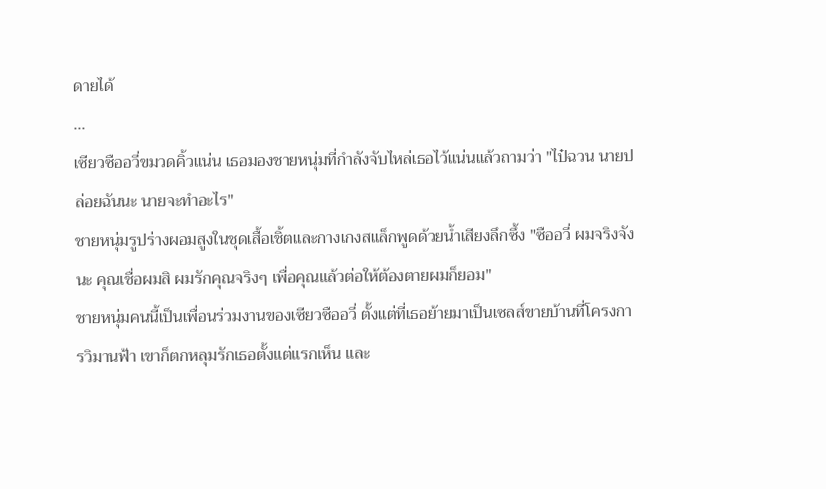ดายได้
...
เซียวซืออวี่ขมวดคิ้วแน่น เธอมองชายหนุ่มที่กำลังจับไหล่เธอไว้แน่นแล้วถามว่า "ไป๋ฉวน นายปล่อยฉันนะ นายจะทำอะไร"
ชายหนุ่มรูปร่างผอมสูงในชุดเสื้อเชิ้ตและกางเกงสแล็กพูดด้วยน้ำเสียงลึกซึ้ง "ซืออวี่ ผมจริงจังนะ คุณเชื่อผมสิ ผมรักคุณจริงๆ เพื่อคุณแล้วต่อให้ต้องตายผมก็ยอม"
ชายหนุ่มคนนี้เป็นเพื่อนร่วมงานของเซียวซืออวี่ ตั้งแต่ที่เธอย้ายมาเป็นเซลส์ขายบ้านที่โครงการวิมานฟ้า เขาก็ตกหลุมรักเธอตั้งแต่แรกเห็น และ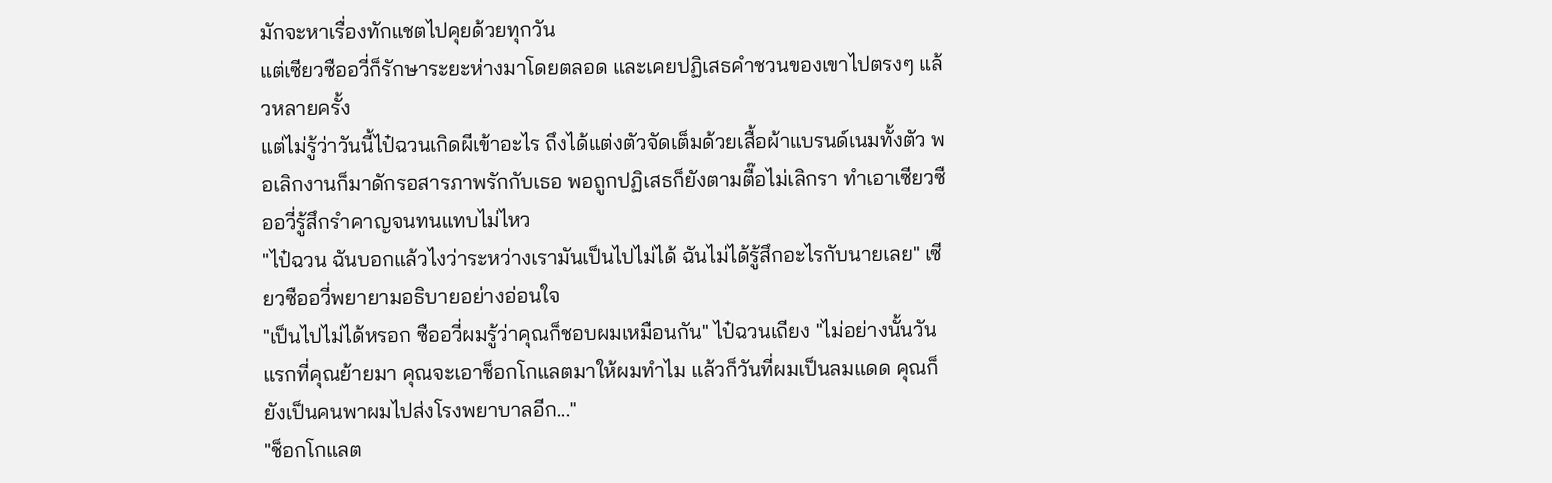มักจะหาเรื่องทักแชตไปคุยด้วยทุกวัน
แต่เซียวซืออวี่ก็รักษาระยะห่างมาโดยตลอด และเคยปฏิเสธคำชวนของเขาไปตรงๆ แล้วหลายครั้ง
แต่ไม่รู้ว่าวันนี้ไป๋ฉวนเกิดผีเข้าอะไร ถึงได้แต่งตัวจัดเต็มด้วยเสื้อผ้าแบรนด์เนมทั้งตัว พอเลิกงานก็มาดักรอสารภาพรักกับเธอ พอถูกปฏิเสธก็ยังตามตื๊อไม่เลิกรา ทำเอาเซียวซืออวี่รู้สึกรำคาญจนทนแทบไม่ไหว
"ไป๋ฉวน ฉันบอกแล้วไงว่าระหว่างเรามันเป็นไปไม่ได้ ฉันไม่ได้รู้สึกอะไรกับนายเลย" เซียวซืออวี่พยายามอธิบายอย่างอ่อนใจ
"เป็นไปไม่ได้หรอก ซืออวี่ผมรู้ว่าคุณก็ชอบผมเหมือนกัน" ไป๋ฉวนเถียง "ไม่อย่างนั้นวันแรกที่คุณย้ายมา คุณจะเอาช็อกโกแลตมาให้ผมทำไม แล้วก็วันที่ผมเป็นลมแดด คุณก็ยังเป็นคนพาผมไปส่งโรงพยาบาลอีก..."
"ช็อกโกแลต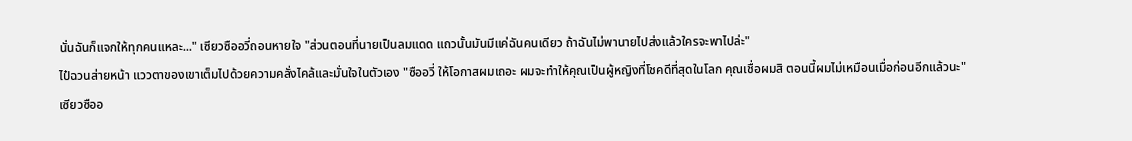นั่นฉันก็แจกให้ทุกคนแหละ..." เซียวซืออวี่ถอนหายใจ "ส่วนตอนที่นายเป็นลมแดด แถวนั้นมันมีแค่ฉันคนเดียว ถ้าฉันไม่พานายไปส่งแล้วใครจะพาไปล่ะ"
ไป๋ฉวนส่ายหน้า แววตาของเขาเต็มไปด้วยความคลั่งไคล้และมั่นใจในตัวเอง "ซืออวี่ ให้โอกาสผมเถอะ ผมจะทำให้คุณเป็นผู้หญิงที่โชคดีที่สุดในโลก คุณเชื่อผมสิ ตอนนี้ผมไม่เหมือนเมื่อก่อนอีกแล้วนะ"
เซียวซืออ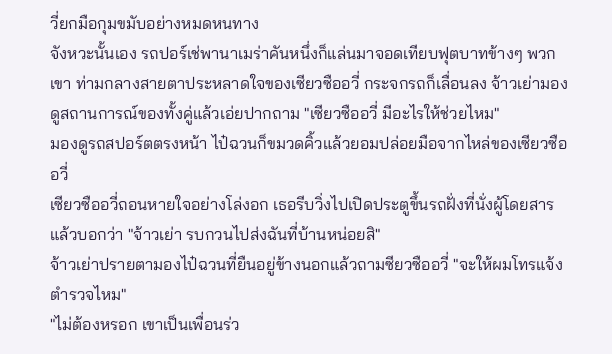วี่ยกมือกุมขมับอย่างหมดหนทาง
จังหวะนั้นเอง รถปอร์เช่พานาเมร่าคันหนึ่งก็แล่นมาจอดเทียบฟุตบาทข้างๆ พวกเขา ท่ามกลางสายตาประหลาดใจของเซียวซืออวี่ กระจกรถก็เลื่อนลง จ้าวเย่ามองดูสถานการณ์ของทั้งคู่แล้วเอ่ยปากถาม "เซียวซืออวี่ มีอะไรให้ช่วยไหม"
มองดูรถสปอร์ตตรงหน้า ไป๋ฉวนก็ขมวดคิ้วแล้วยอมปล่อยมือจากไหล่ของเซียวซืออวี่
เซียวซืออวี่ถอนหายใจอย่างโล่งอก เธอรีบวิ่งไปเปิดประตูขึ้นรถฝั่งที่นั่งผู้โดยสารแล้วบอกว่า "จ้าวเย่า รบกวนไปส่งฉันที่บ้านหน่อยสิ"
จ้าวเย่าปรายตามองไป๋ฉวนที่ยืนอยู่ข้างนอกแล้วถามซียวซืออวี่ "จะให้ผมโทรแจ้งตำรวจไหม"
"ไม่ต้องหรอก เขาเป็นเพื่อนร่ว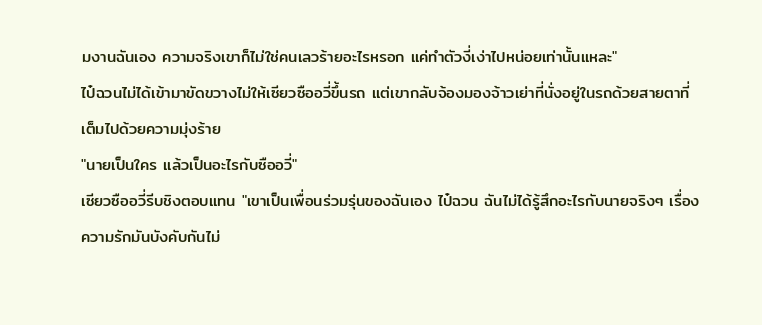มงานฉันเอง ความจริงเขาก็ไม่ใช่คนเลวร้ายอะไรหรอก แค่ทำตัวงี่เง่าไปหน่อยเท่านั้นแหละ"
ไป๋ฉวนไม่ได้เข้ามาขัดขวางไม่ให้เซียวซืออวี่ขึ้นรถ แต่เขากลับจ้องมองจ้าวเย่าที่นั่งอยู่ในรถด้วยสายตาที่เต็มไปด้วยความมุ่งร้าย
"นายเป็นใคร แล้วเป็นอะไรกับซืออวี่"
เซียวซืออวี่รีบชิงตอบแทน "เขาเป็นเพื่อนร่วมรุ่นของฉันเอง ไป๋ฉวน ฉันไม่ได้รู้สึกอะไรกับนายจริงๆ เรื่องความรักมันบังคับกันไม่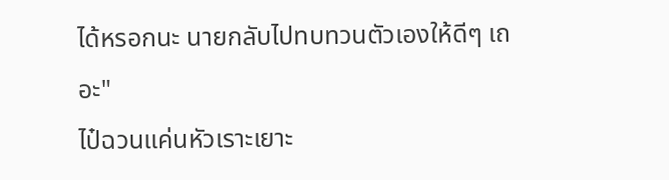ได้หรอกนะ นายกลับไปทบทวนตัวเองให้ดีๆ เถอะ"
ไป๋ฉวนแค่นหัวเราะเยาะ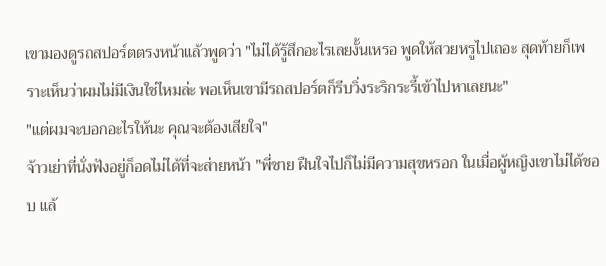เขามองดูรถสปอร์ตตรงหน้าแล้วพูดว่า "ไม่ได้รู้สึกอะไรเลยงั้นเหรอ พูดให้สวยหรูไปเถอะ สุดท้ายก็เพราะเห็นว่าผมไม่มีเงินใช่ไหมล่ะ พอเห็นเขามีรถสปอร์ตก็รีบวิ่งระริกระรี้เข้าไปหาเลยนะ"
"แต่ผมจะบอกอะไรให้นะ คุณจะต้องเสียใจ"
จ้าวเย่าที่นั่งฟังอยู่ก็อดไม่ได้ที่จะส่ายหน้า "พี่ชาย ฝืนใจไปก็ไม่มีความสุขหรอก ในเมื่อผู้หญิงเขาไม่ได้ชอบ แล้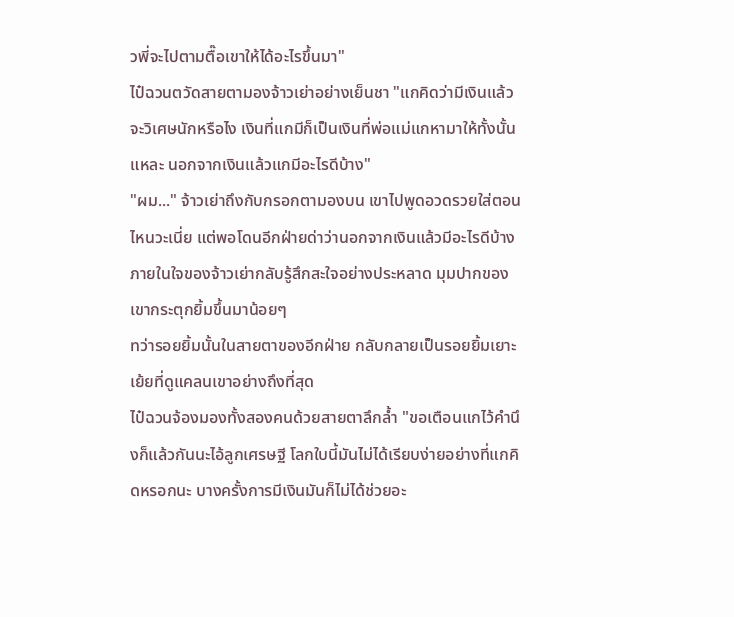วพี่จะไปตามตื๊อเขาให้ได้อะไรขึ้นมา"
ไป๋ฉวนตวัดสายตามองจ้าวเย่าอย่างเย็นชา "แกคิดว่ามีเงินแล้วจะวิเศษนักหรือไง เงินที่แกมีก็เป็นเงินที่พ่อแม่แกหามาให้ทั้งนั้นแหละ นอกจากเงินแล้วแกมีอะไรดีบ้าง"
"ผม..." จ้าวเย่าถึงกับกรอกตามองบน เขาไปพูดอวดรวยใส่ตอนไหนวะเนี่ย แต่พอโดนอีกฝ่ายด่าว่านอกจากเงินแล้วมีอะไรดีบ้าง ภายในใจของจ้าวเย่ากลับรู้สึกสะใจอย่างประหลาด มุมปากของเขากระตุกยิ้มขึ้นมาน้อยๆ
ทว่ารอยยิ้มนั้นในสายตาของอีกฝ่าย กลับกลายเป็นรอยยิ้มเยาะเย้ยที่ดูแคลนเขาอย่างถึงที่สุด
ไป๋ฉวนจ้องมองทั้งสองคนด้วยสายตาลึกล้ำ "ขอเตือนแกไว้คำนึงก็แล้วกันนะไอ้ลูกเศรษฐี โลกใบนี้มันไม่ได้เรียบง่ายอย่างที่แกคิดหรอกนะ บางครั้งการมีเงินมันก็ไม่ได้ช่วยอะ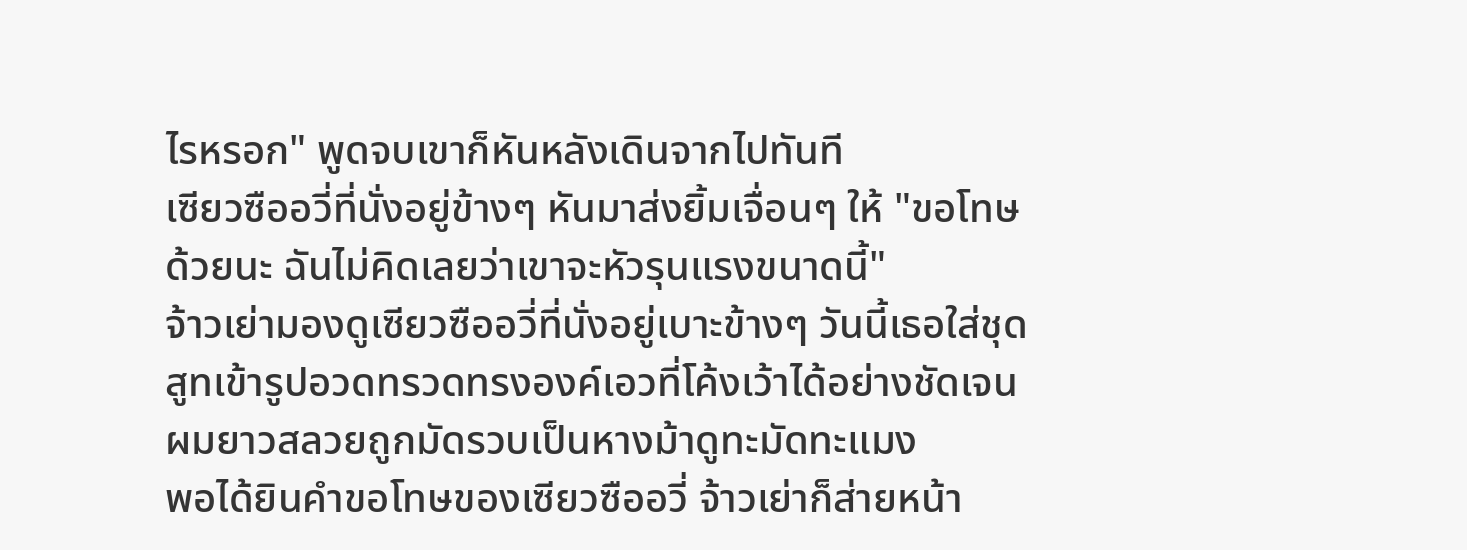ไรหรอก" พูดจบเขาก็หันหลังเดินจากไปทันที
เซียวซืออวี่ที่นั่งอยู่ข้างๆ หันมาส่งยิ้มเจื่อนๆ ให้ "ขอโทษด้วยนะ ฉันไม่คิดเลยว่าเขาจะหัวรุนแรงขนาดนี้"
จ้าวเย่ามองดูเซียวซืออวี่ที่นั่งอยู่เบาะข้างๆ วันนี้เธอใส่ชุดสูทเข้ารูปอวดทรวดทรงองค์เอวที่โค้งเว้าได้อย่างชัดเจน ผมยาวสลวยถูกมัดรวบเป็นหางม้าดูทะมัดทะแมง
พอได้ยินคำขอโทษของเซียวซืออวี่ จ้าวเย่าก็ส่ายหน้า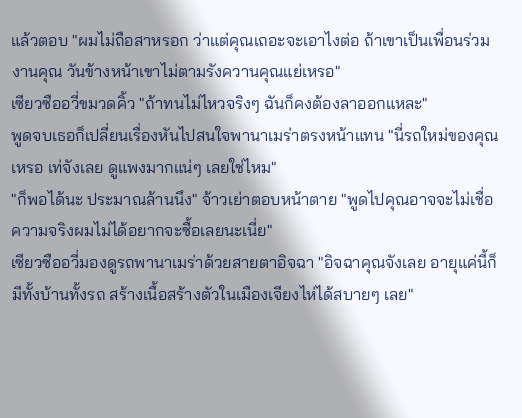แล้วตอบ "ผมไม่ถือสาหรอก ว่าแต่คุณเถอะจะเอาไงต่อ ถ้าเขาเป็นเพื่อนร่วมงานคุณ วันข้างหน้าเขาไม่ตามรังควานคุณแย่เหรอ"
เซียวซืออวี่ขมวดคิ้ว "ถ้าทนไม่ไหวจริงๆ ฉันก็คงต้องลาออกแหละ"
พูดจบเธอก็เปลี่ยนเรื่องหันไปสนใจพานาเมร่าตรงหน้าแทน "นี่รถใหม่ของคุณเหรอ เท่จังเลย ดูแพงมากแน่ๆ เลยใช่ไหม"
"ก็พอได้นะ ประมาณล้านนึง" จ้าวเย่าตอบหน้าตาย "พูดไปคุณอาจจะไม่เชื่อ ความจริงผมไม่ได้อยากจะซื้อเลยนะเนี่ย"
เซียวซืออวี่มองดูรถพานาเมร่าด้วยสายตาอิจฉา "อิจฉาคุณจังเลย อายุแค่นี้ก็มีทั้งบ้านทั้งรถ สร้างเนื้อสร้างตัวในเมืองเจียงไห่ได้สบายๆ เลย"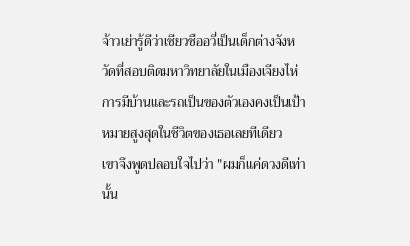จ้าวเย่ารู้ดีว่าเซียวซืออวี่เป็นเด็กต่างจังหวัดที่สอบติดมหาวิทยาลัยในเมืองเจียงไห่ การมีบ้านและรถเป็นของตัวเองคงเป็นเป้าหมายสูงสุดในชีวิตของเธอเลยทีเดียว
เขาจึงพูดปลอบใจไปว่า "ผมก็แค่ดวงดีเท่านั้น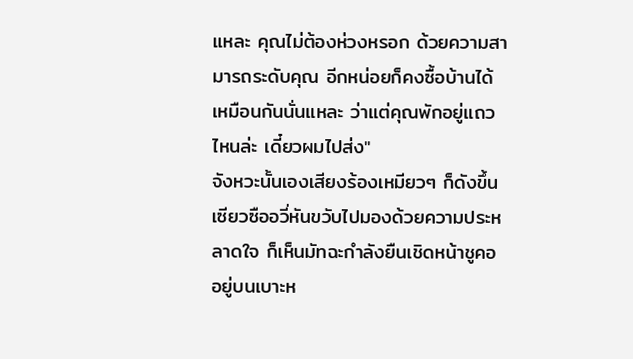แหละ คุณไม่ต้องห่วงหรอก ด้วยความสามารถระดับคุณ อีกหน่อยก็คงซื้อบ้านได้เหมือนกันนั่นแหละ ว่าแต่คุณพักอยู่แถวไหนล่ะ เดี๋ยวผมไปส่ง"
จังหวะนั้นเองเสียงร้องเหมียวๆ ก็ดังขึ้น เซียวซืออวี่หันขวับไปมองด้วยความประหลาดใจ ก็เห็นมัทฉะกำลังยืนเชิดหน้าชูคออยู่บนเบาะห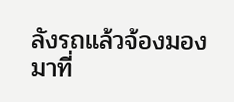ลังรถแล้วจ้องมองมาที่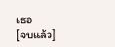เธอ
[จบแล้ว]